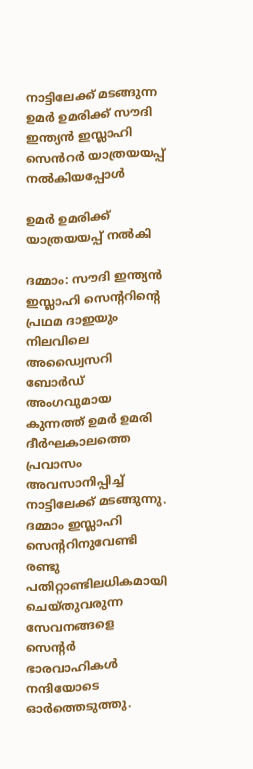നാട്ടിലേക്ക് മടങ്ങുന്ന ഉമർ ഉമരിക്ക് സൗദി ഇന്ത്യൻ ഇസ്ലാഹി സെൻറർ യാത്രയയപ്പ് നൽകിയപ്പോൾ

ഉമർ ഉമരിക്ക് യാത്രയയപ്പ് നൽകി

ദമ്മാം: സൗദി ഇന്ത്യൻ ഇസ്ലാഹി സെന്ററിന്റെ പ്രഥമ ദാഇയും നിലവിലെ അഡ്വൈസറി ബോർഡ് അംഗവുമായ കുന്നത്ത് ഉമർ ഉമരി ദീർഘകാലത്തെ പ്രവാസം അവസാനിപ്പിച്ച് നാട്ടിലേക്ക് മടങ്ങുന്നു. ദമ്മാം ഇസ്ലാഹി സെന്ററിനുവേണ്ടി രണ്ടു പതിറ്റാണ്ടിലധികമായി ചെയ്തുവരുന്ന സേവനങ്ങളെ സെന്റർ ഭാരവാഹികൾ നന്ദിയോടെ ഓർത്തെടുത്തു.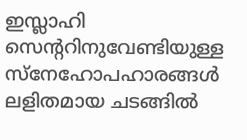ഇസ്ലാഹി സെന്ററിനുവേണ്ടിയുള്ള സ്നേഹോപഹാരങ്ങൾ ലളിതമായ ചടങ്ങിൽ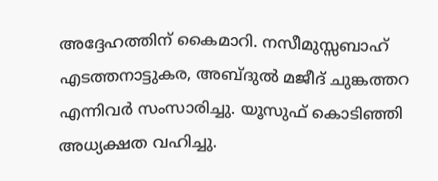അദ്ദേഹത്തിന് കൈമാറി. നസീമുസ്സബാഹ് എടത്തനാട്ടുകര, അബ്ദുൽ മജീദ് ചുങ്കത്തറ എന്നിവർ സംസാരിച്ചു. യൂസുഫ് കൊടിഞ്ഞി അധ്യക്ഷത വഹിച്ചു.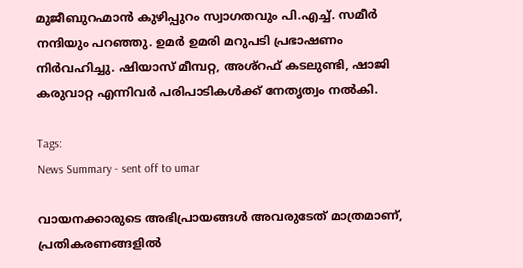മുജീബുറഹ്മാൻ കുഴിപ്പുറം സ്വാഗതവും പി.എച്ച്. സമീർ നന്ദിയും പറഞ്ഞു. ഉമർ ഉമരി മറുപടി പ്രഭാഷണം നിർവഹിച്ചു. ഷിയാസ് മീമ്പറ്റ, അശ്റഫ് കടലുണ്ടി, ഷാജി കരുവാറ്റ എന്നിവർ പരിപാടികൾക്ക് നേതൃത്വം നൽകി.

Tags:
News Summary - sent off to umar

വായനക്കാരുടെ അഭിപ്രായങ്ങള്‍ അവരുടേത് മാത്രമാണ്, പ്രതികരണങ്ങളിൽ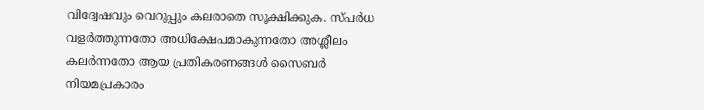വിദ്വേഷവും വെറുപ്പും കലരാതെ സൂക്ഷിക്കുക. സ്പർധ വളർത്തുന്നതോ അധിക്ഷേപമാകുന്നതോ അശ്ലീലം കലർന്നതോ ആയ പ്രതികരണങ്ങൾ സൈബർ നിയമപ്രകാരം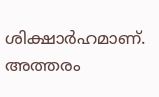ശിക്ഷാർഹമാണ്. അത്തരം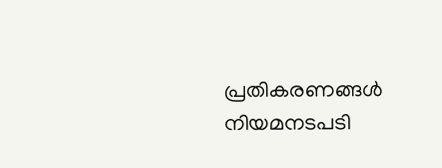പ്രതികരണങ്ങൾ നിയമനടപടി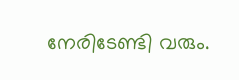നേരിടേണ്ടി വരും.